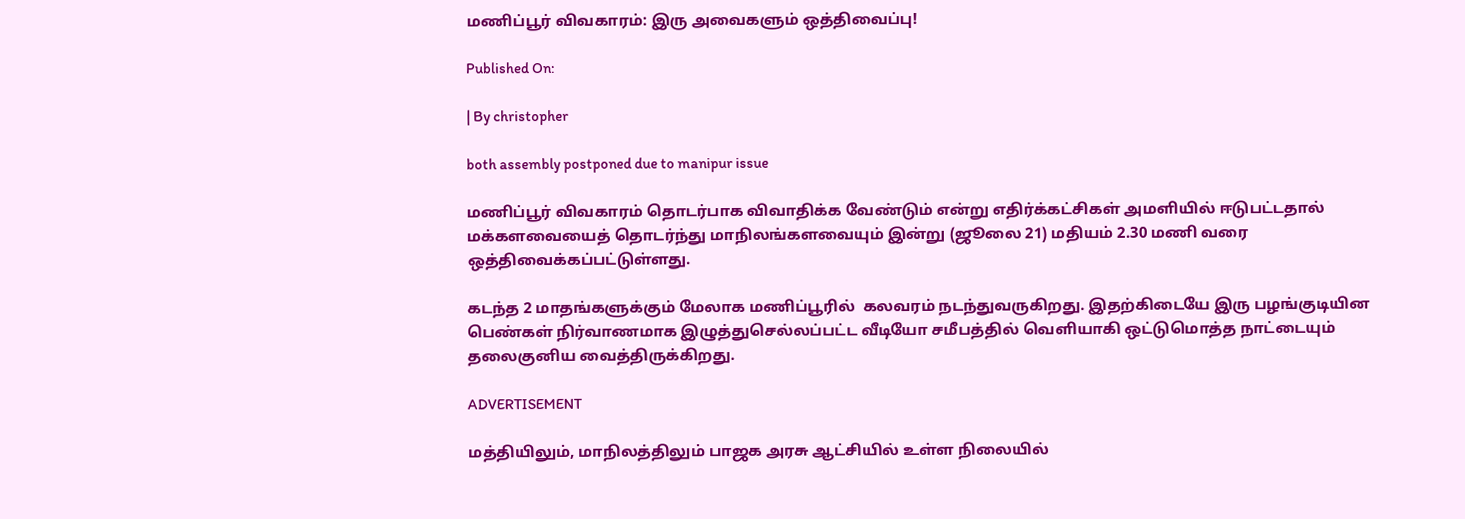மணிப்பூர் விவகாரம்: இரு அவைகளும் ஒத்திவைப்பு!

Published On:

| By christopher

both assembly postponed due to manipur issue

மணிப்பூர் விவகாரம் தொடர்பாக விவாதிக்க வேண்டும் என்று எதிர்க்கட்சிகள் அமளியில் ஈடுபட்டதால் மக்களவையைத் தொடர்ந்து மாநிலங்களவையும் இன்று (ஜூலை 21) மதியம் 2.30 மணி வரை ஒத்திவைக்கப்பட்டுள்ளது.

கடந்த 2 மாதங்களுக்கும் மேலாக மணிப்பூரில்  கலவரம் நடந்துவருகிறது. இதற்கிடையே இரு பழங்குடியின பெண்கள் நிர்வாணமாக இழுத்துசெல்லப்பட்ட வீடியோ சமீபத்தில் வெளியாகி ஒட்டுமொத்த நாட்டையும் தலைகுனிய வைத்திருக்கிறது.

ADVERTISEMENT

மத்தியிலும், மாநிலத்திலும் பாஜக அரசு ஆட்சியில் உள்ள நிலையில்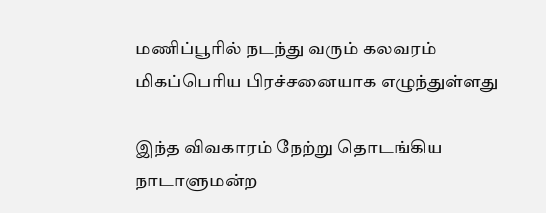மணிப்பூரில் நடந்து வரும் கலவரம் மிகப்பெரிய பிரச்சனையாக எழுந்துள்ளது

இந்த விவகாரம் நேற்று தொடங்கிய நாடாளுமன்ற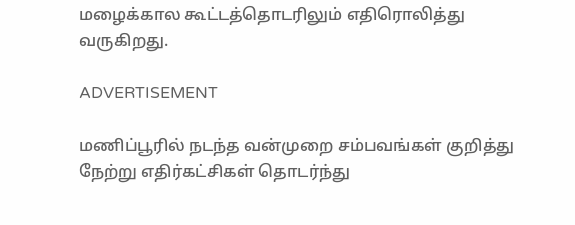மழைக்கால கூட்டத்தொடரிலும் எதிரொலித்து வருகிறது.

ADVERTISEMENT

மணிப்பூரில் நடந்த வன்முறை சம்பவங்கள் குறித்து நேற்று எதிர்கட்சிகள் தொடர்ந்து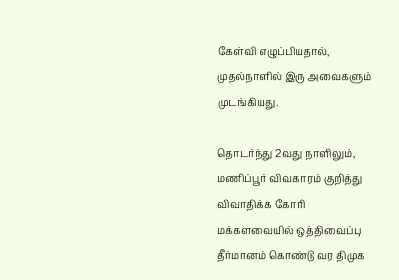கேள்வி எழுப்பியதால், முதல்நாளில் இரு அவைகளும் முடங்கியது.

தொடர்ந்து 2வது நாளிலும், மணிப்பூர் விவகாரம் குறித்து விவாதிக்க கோரி மக்களவையில் ஒத்திவைப்பு தீர்மானம் கொண்டு வர திமுக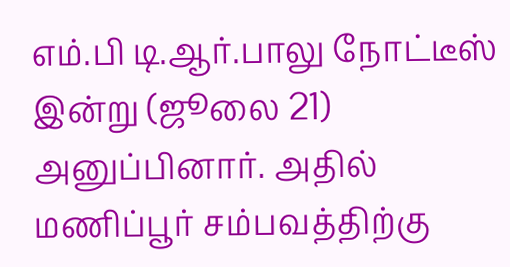எம்.பி டி.ஆர்.பாலு நோட்டீஸ் இன்று (ஜூலை 21) அனுப்பினார். அதில் மணிப்பூர் சம்பவத்திற்கு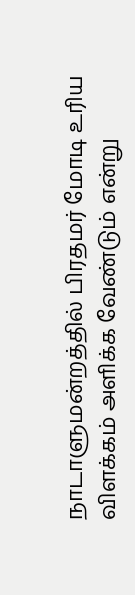நாடாளுமன்றத்தில் பிரதமர் மோடி உரிய விளக்கம் அளிக்க வேண்டும் என்று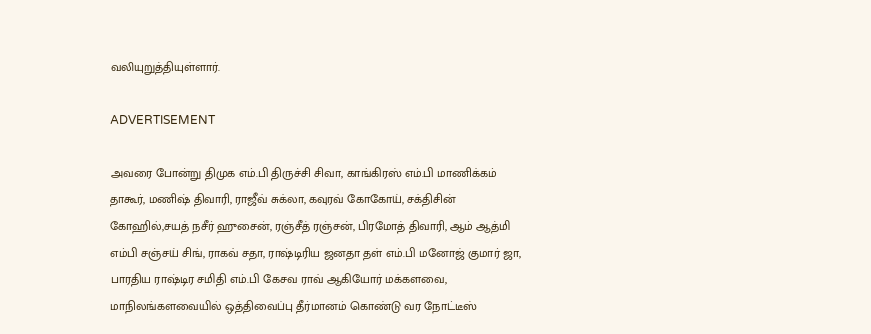வலியுறுத்தியுள்ளார்.

ADVERTISEMENT

அவரை போன்று திமுக எம்.பி திருச்சி சிவா, காங்கிரஸ் எம்.பி மாணிக்கம் தாகூர், மணிஷ் திவாரி, ராஜீவ் சுக்லா, கவுரவ் கோகோய், சக்திசின் கோஹில்,சயத் நசீர் ஹுசைன், ரஞ்சீத் ரஞ்சன், பிரமோத் திவாரி, ஆம் ஆத்மி எம்பி சஞ்சய் சிங், ராகவ் சதா, ராஷ்டிரிய ஜனதா தள் எம்.பி மனோஜ் குமார் ஜா, பாரதிய ராஷ்டிர சமிதி எம்.பி கேசவ ராவ் ஆகியோர் மக்களவை, மாநிலங்களவையில் ஒத்திவைப்பு தீர்மானம் கொண்டு வர நோட்டீஸ்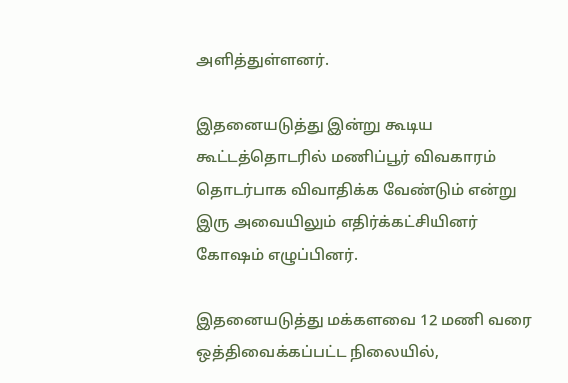அளித்துள்ளனர்.

இதனையடுத்து இன்று கூடிய கூட்டத்தொடரில் மணிப்பூர் விவகாரம் தொடர்பாக விவாதிக்க வேண்டும் என்று இரு அவையிலும் எதிர்க்கட்சியினர் கோஷம் எழுப்பினர்.

இதனையடுத்து மக்களவை 12 மணி வரை ஒத்திவைக்கப்பட்ட நிலையில்,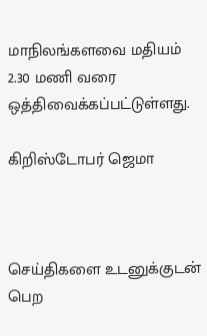மாநிலங்களவை மதியம் 2.30 மணி வரை ஒத்திவைக்கப்பட்டுள்ளது.

கிறிஸ்டோபர் ஜெமா



செய்திகளை உடனுக்குடன் பெற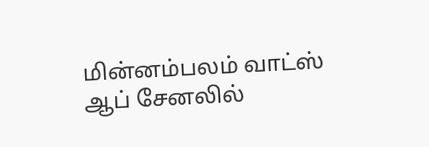மின்னம்பலம் வாட்ஸ் ஆப் சேனலில்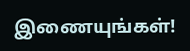இணையுங்கள்!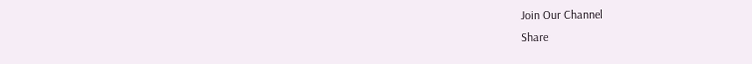Join Our Channel
Share